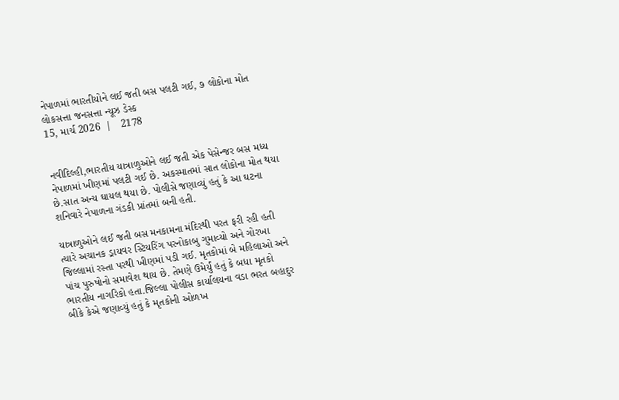નેપાળમાં ભારતીયોને લઈ જતી બસ પલટી ગઈ, ૭ લોકોના મોત
લોકસત્તા જનસત્તા ન્યૂઝ ડેસ્ક
15, માર્ચ 2026  |   2178


નવીદિલ્હી,ભારતીય યાત્રાળુઓને લઈ જતી એક પેસેન્જર બસ મધ્ય નેપાળમાં ખીણમાં પલટી ગઈ છે. અકસ્માતમાં સાત લોકોના મોત થયા છે.સાત અન્ય ઘાયલ થયા છે. પોલીસે જણાવ્યું હતું કે આ ઘટના શનિવારે નેપાળના ગંડકી પ્રાંતમાં બની હતી.

યાત્રાળુઓને લઈ જતી બસ મનકામના મંદિરથી પરત ફરી રહી હતી ત્યારે અચાનક ડ્રાયવર સ્ટિયરિંગ પરનોકાબુ ગુમાવ્યો અને ગોરખા જિલ્લામાં રસ્તા પરથી ખીણમાં પડી ગઈ. મૃતકોમાં બે મહિલાઓ અને પાંચ પુરુષોનો સમાવેશ થાય છે. તેમણે ઉમેર્યું હતું કે બધા મૃતકો ભારતીય નાગરિકો હતા.જિલ્લા પોલીસ કાર્યાલયના વડા ભરત બહાદુર બીકે કેએ જણાવ્યું હતું કે મૃતકોની ઓળખ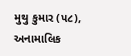મુથુ કુમાર (૫૮), અનામાલિક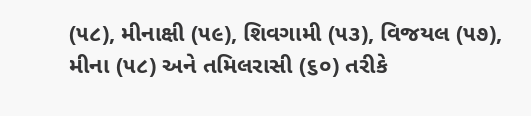(૫૮), મીનાક્ષી (૫૯), શિવગામી (૫૩), વિજયલ (૫૭), મીના (૫૮) અને તમિલરાસી (૬૦) તરીકે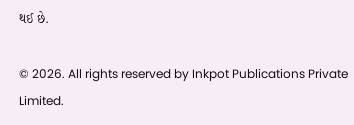થઈ છે.

© 2026. All rights reserved by Inkpot Publications Private Limited.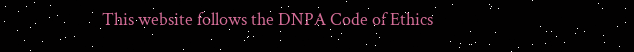This website follows the DNPA Code of Ethics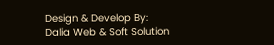Design & Develop By:
Dalia Web & Soft Solution